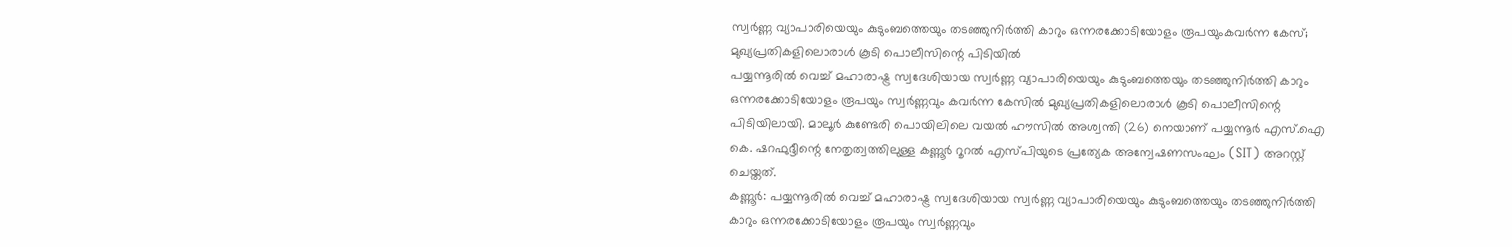സ്വർണ്ണ വ്യാപാരിയെയും കുടുംബത്തെയും തടഞ്ഞുനിർത്തി കാറും ഒന്നരക്കോടിയോളം രൂപയുംകവർന്ന കേസ്; മുഖ്യപ്രതികളിലൊരാൾ കൂടി പൊലീസിന്റെ പിടിയിൽ
പയ്യന്നൂരിൽ വെച്ച് മഹാരാഷ്ട്ര സ്വദേശിയായ സ്വർണ്ണ വ്യാപാരിയെയും കുടുംബത്തെയും തടഞ്ഞുനിർത്തി കാറും ഒന്നരക്കോടിയോളം രൂപയും സ്വർണ്ണവും കവർന്ന കേസിൽ മുഖ്യപ്രതികളിലൊരാൾ കൂടി പൊലീസിന്റെ പിടിയിലായി. മാലൂർ കുണ്ടേരി പൊയിലിലെ വയൽ ഹൗസിൽ അശ്വന്തി (26) നെയാണ് പയ്യന്നൂർ എസ്.ഐ കെ. ഷറഫുദ്ദീന്റെ നേതൃത്വത്തിലുള്ള കണ്ണൂർ റൂറൽ എസ്പിയുടെ പ്രത്യേക അന്വേഷണസംഘം (SIT) അറസ്റ്റ് ചെയ്തത്.
കണ്ണൂർ: പയ്യന്നൂരിൽ വെച്ച് മഹാരാഷ്ട്ര സ്വദേശിയായ സ്വർണ്ണ വ്യാപാരിയെയും കുടുംബത്തെയും തടഞ്ഞുനിർത്തി കാറും ഒന്നരക്കോടിയോളം രൂപയും സ്വർണ്ണവും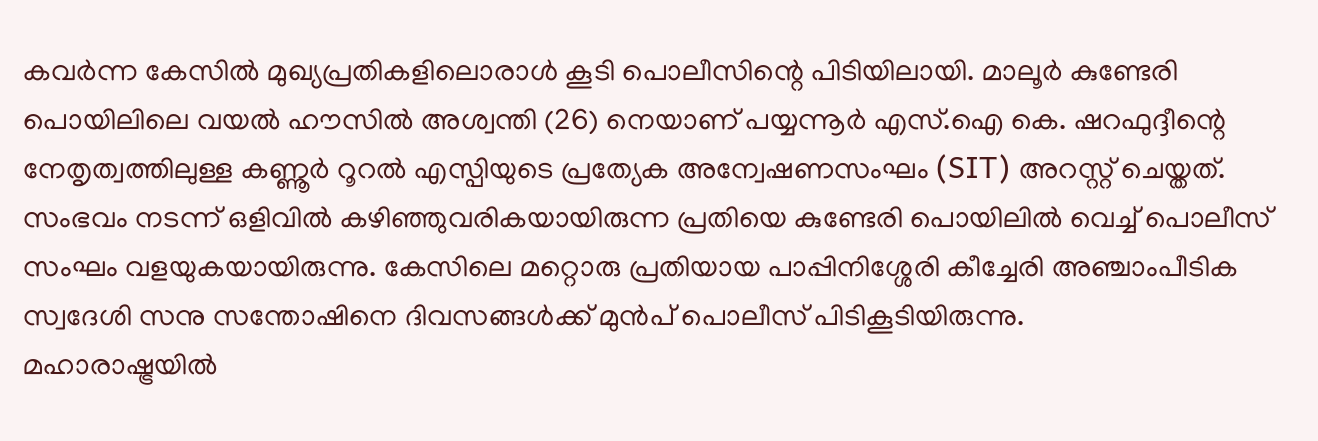കവർന്ന കേസിൽ മുഖ്യപ്രതികളിലൊരാൾ കൂടി പൊലീസിന്റെ പിടിയിലായി. മാലൂർ കുണ്ടേരി പൊയിലിലെ വയൽ ഹൗസിൽ അശ്വന്തി (26) നെയാണ് പയ്യന്നൂർ എസ്.ഐ കെ. ഷറഫുദ്ദീന്റെ നേതൃത്വത്തിലുള്ള കണ്ണൂർ റൂറൽ എസ്പിയുടെ പ്രത്യേക അന്വേഷണസംഘം (SIT) അറസ്റ്റ് ചെയ്തത്. സംഭവം നടന്ന് ഒളിവിൽ കഴിഞ്ഞുവരികയായിരുന്ന പ്രതിയെ കുണ്ടേരി പൊയിലിൽ വെച്ച് പൊലീസ് സംഘം വളയുകയായിരുന്നു. കേസിലെ മറ്റൊരു പ്രതിയായ പാപ്പിനിശ്ശേരി കീച്ചേരി അഞ്ചാംപീടിക സ്വദേശി സനു സന്തോഷിനെ ദിവസങ്ങൾക്ക് മുൻപ് പൊലീസ് പിടികൂടിയിരുന്നു.
മഹാരാഷ്ട്രയിൽ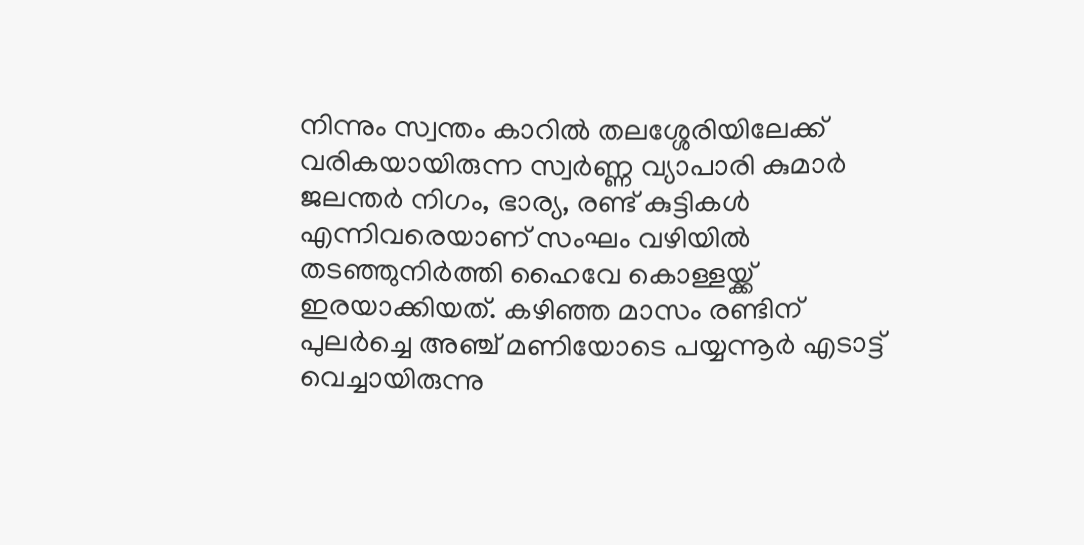നിന്നും സ്വന്തം കാറിൽ തലശ്ശേരിയിലേക്ക് വരികയായിരുന്ന സ്വർണ്ണ വ്യാപാരി കുമാർ ജലന്തർ നിഗം, ഭാര്യ, രണ്ട് കുട്ടികൾ എന്നിവരെയാണ് സംഘം വഴിയിൽ തടഞ്ഞുനിർത്തി ഹൈവേ കൊള്ളയ്ക്ക് ഇരയാക്കിയത്. കഴിഞ്ഞ മാസം രണ്ടിന് പുലർച്ചെ അഞ്ച് മണിയോടെ പയ്യന്നൂർ എടാട്ട് വെച്ചായിരുന്നു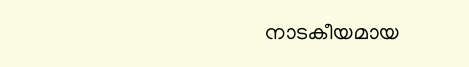നാടകീയമായ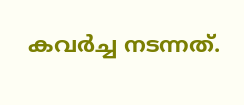കവർച്ച നടന്നത്.